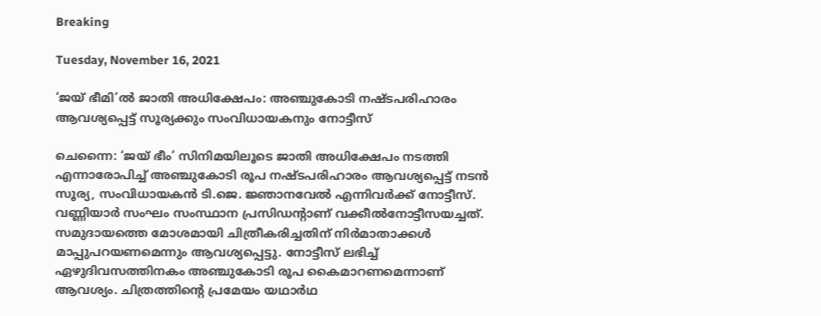Breaking

Tuesday, November 16, 2021

‘ജയ് ഭീമി’ൽ ജാതി അധിക്ഷേപം: അഞ്ചുകോടി നഷ്ടപരിഹാരം ആവശ്യപ്പെട്ട് സൂര്യക്കും സംവിധായകനും നോട്ടീസ്

ചെന്നൈ: ‘ജയ് ഭീം’ സിനിമയിലൂടെ ജാതി അധിക്ഷേപം നടത്തി എന്നാരോപിച്ച് അഞ്ചുകോടി രൂപ നഷ്ടപരിഹാരം ആവശ്യപ്പെട്ട് നടൻ സൂര്യ, സംവിധായകൻ ടി.ജെ. ജ്ഞാനവേൽ എന്നിവർക്ക് നോട്ടീസ്. വണ്ണിയാർ സംഘം സംസ്ഥാന പ്രസിഡന്റാണ് വക്കീൽനോട്ടീസയച്ചത്. സമുദായത്തെ മോശമായി ചിത്രീകരിച്ചതിന് നിർമാതാക്കൾ മാപ്പുപറയണമെന്നും ആവശ്യപ്പെട്ടു. നോട്ടീസ് ലഭിച്ച് ഏഴുദിവസത്തിനകം അഞ്ചുകോടി രൂപ കൈമാറണമെന്നാണ് ആവശ്യം. ചിത്രത്തിന്റെ പ്രമേയം യഥാർഥ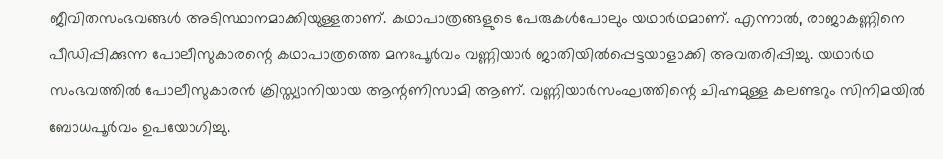ജീവിതസംഭവങ്ങൾ അടിസ്ഥാനമാക്കിയുള്ളതാണ്. കഥാപാത്രങ്ങളുടെ പേരുകൾപോലും യഥാർഥമാണ്. എന്നാൽ, രാജാകണ്ണിനെ പീഡിപ്പിക്കുന്ന പോലീസുകാരന്റെ കഥാപാത്രത്തെ മനഃപൂർവം വണ്ണിയാർ ജാതിയിൽപ്പെട്ടയാളാക്കി അവതരിപ്പിച്ചു. യഥാർഥ സംഭവത്തിൽ പോലീസുകാരൻ ക്രിസ്ത്യാനിയായ ആന്റണിസാമി ആണ്. വണ്ണിയാർസംഘത്തിന്റെ ചിഹ്നമുള്ള കലണ്ടറും സിനിമയിൽ ബോധപൂർവം ഉപയോഗിച്ചു.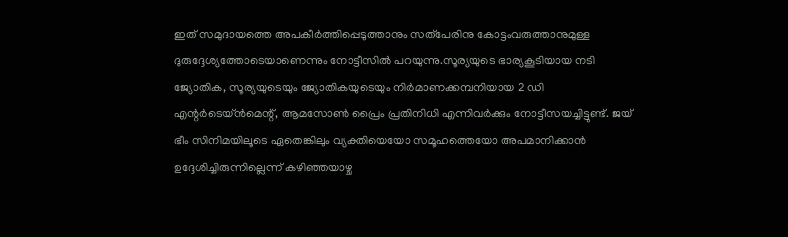ഇത് സമുദായത്തെ അപകീർത്തിപ്പെടുത്താനും സത്‌പേരിനു കോട്ടംവരുത്താനുമുള്ള ദുരുദ്ദേശ്യത്തോടെയാണെന്നും നോട്ടീസിൽ പറയുന്നു.സൂര്യയുടെ ഭാര്യകൂടിയായ നടി ജ്യോതിക, സൂര്യയുടെയും ജ്യോതികയുടെയും നിർമാണക്കമ്പനിയായ 2 ഡി എന്റർടെയ്‌ൻമെന്റ്, ആമസോൺ പ്രൈം പ്രതിനിധി എന്നിവർക്കും നോട്ടീസയച്ചിട്ടുണ്ട്. ജയ് ഭീം സിനിമയിലൂടെ ഏതെങ്കിലും വ്യക്തിയെയോ സമൂഹത്തെയോ അപമാനിക്കാൻ ഉദ്ദേശിച്ചിരുന്നില്ലെന്ന് കഴിഞ്ഞയാഴ്ച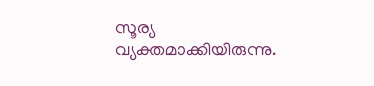സൂര്യ വ്യക്തമാക്കിയിരുന്നു.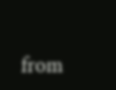from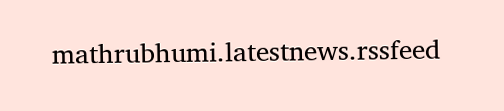mathrubhumi.latestnews.rssfeed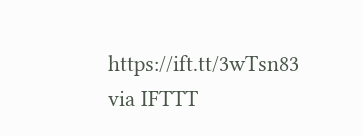https://ift.tt/3wTsn83
via IFTTT